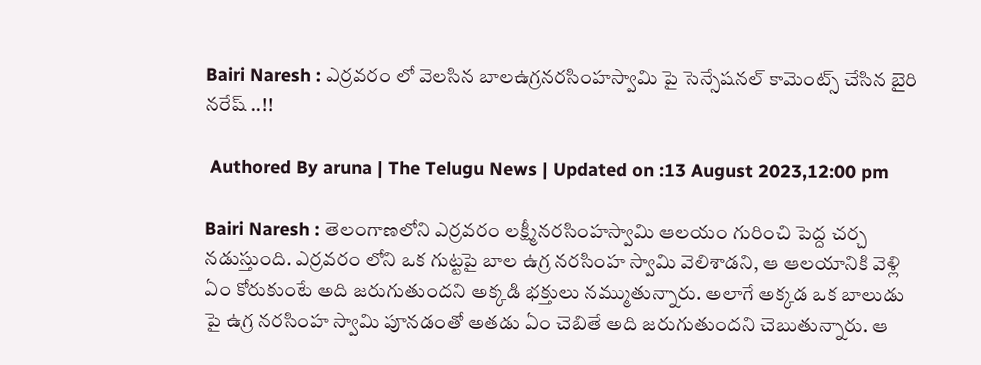Bairi Naresh : ఎర్రవరం లో వెలసిన బాలఉగ్రనరసింహస్వామి పై సెన్సేషనల్ కామెంట్స్ చేసిన బైరి నరేష్ ..!!

 Authored By aruna | The Telugu News | Updated on :13 August 2023,12:00 pm

Bairi Naresh : తెలంగాణలోని ఎర్రవరం లక్ష్మీనరసింహస్వామి ఆలయం గురించి పెద్ద చర్చ నడుస్తుంది. ఎర్రవరం లోని ఒక గుట్టపై బాల ఉగ్ర నరసింహ స్వామి వెలిశాడని, ఆ ఆలయానికి వెళ్లి ఏం కోరుకుంటే అది జరుగుతుందని అక్కడి భక్తులు నమ్ముతున్నారు. అలాగే అక్కడ ఒక బాలుడు పై ఉగ్ర నరసింహ స్వామి పూనడంతో అతడు ఏం చెబితే అది జరుగుతుందని చెబుతున్నారు. ఆ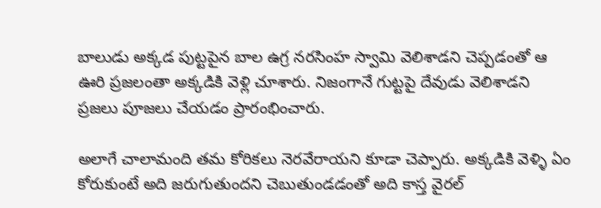బాలుడు అక్కడ పుట్టపైన బాల ఉగ్ర నరసింహ స్వామి వెలిశాడని చెప్పడంతో ఆ ఊరి ప్రజలంతా అక్కడికి వెళ్లి చూశారు. నిజంగానే గుట్టపై దేవుడు వెలిశాడని ప్రజలు పూజలు చేయడం ప్రారంభించారు.

అలాగే చాలామంది తమ కోరికలు నెరవేరాయని కూడా చెప్పారు. అక్కడికి వెళ్ళి ఏం కోరుకుంటే అది జరుగుతుందని చెబుతుండడంతో అది కాస్త వైరల్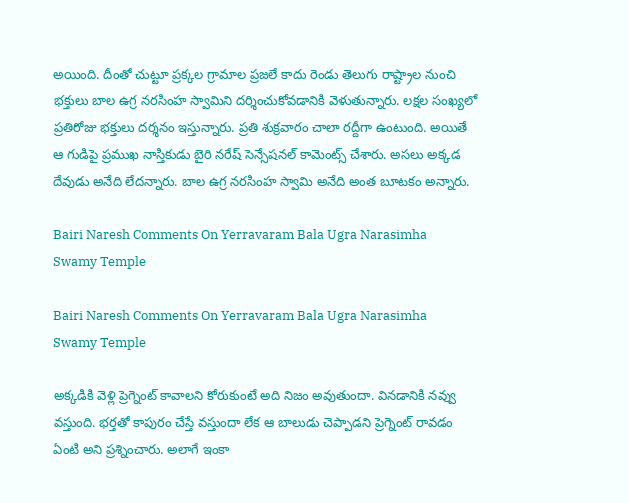అయింది. దీంతో చుట్టూ ప్రక్కల గ్రామాల ప్రజలే కాదు రెండు తెలుగు రాష్ట్రాల నుంచి భక్తులు బాల ఉగ్ర నరసింహ స్వామిని దర్శించుకోవడానికి వెళుతున్నారు. లక్షల సంఖ్యలో ప్రతిరోజు భక్తులు దర్శనం ఇస్తున్నారు. ప్రతి శుక్రవారం చాలా రద్దీగా ఉంటుంది. అయితే ఆ గుడిపై ప్రముఖ నాస్తికుడు బైరి నరేష్ సెన్సేషనల్ కామెంట్స్ చేశారు. అసలు అక్కడ దేవుడు అనేది లేదన్నారు. బాల ఉగ్ర నరసింహ స్వామి అనేది అంత బూటకం అన్నారు.

Bairi Naresh Comments On Yerravaram Bala Ugra Narasimha Swamy Temple

Bairi Naresh Comments On Yerravaram Bala Ugra Narasimha Swamy Temple

అక్కడికి వెళ్లి ప్రెగ్నెంట్ కావాలని కోరుకుంటే అది నిజం అవుతుందా. వినడానికి నవ్వు వస్తుంది. భర్తతో కాపురం చేస్తే వస్తుందా లేక ఆ బాలుడు చెప్పాడని ప్రెగ్నెంట్ రావడం ఏంటి అని ప్రశ్నించారు. అలాగే ఇంకా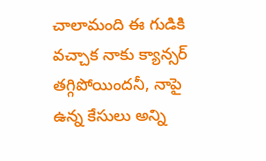చాలామంది ఈ గుడికి వచ్చాక నాకు క్యాన్సర్ తగ్గిపోయిందనీ, నాపై ఉన్న కేసులు అన్ని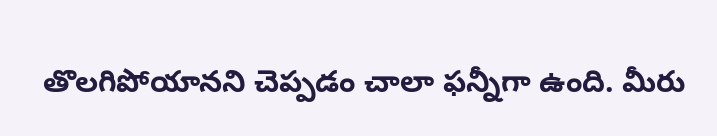తొలగిపోయానని చెప్పడం చాలా ఫన్నీగా ఉంది. మీరు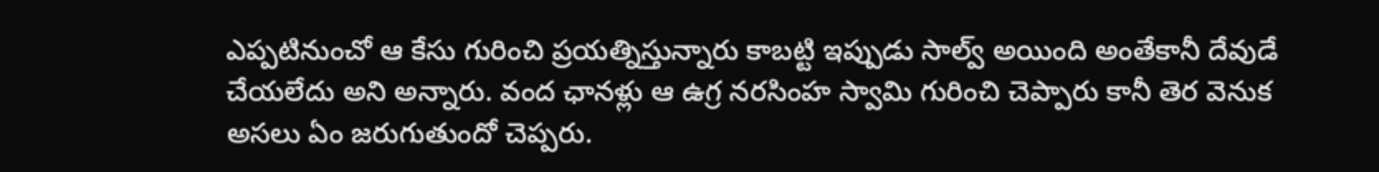ఎప్పటినుంచో ఆ కేసు గురించి ప్రయత్నిస్తున్నారు కాబట్టి ఇప్పుడు సాల్వ్ అయింది అంతేకానీ దేవుడే చేయలేదు అని అన్నారు. వంద ఛానళ్లు ఆ ఉగ్ర నరసింహ స్వామి గురించి చెప్పారు కానీ తెర వెనుక అసలు ఏం జరుగుతుందో చెప్పరు.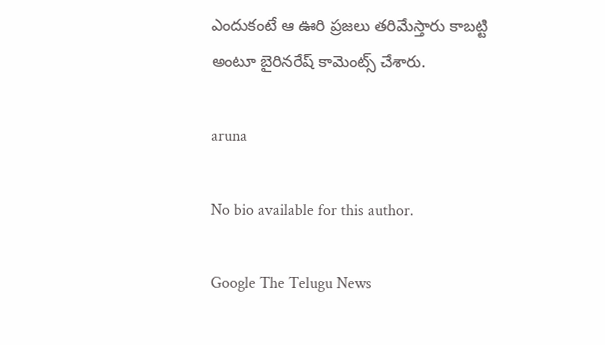ఎందుకంటే ఆ ఊరి ప్రజలు తరిమేస్తారు కాబట్టి అంటూ బైరినరేష్ కామెంట్స్ చేశారు.

aruna

No bio available for this author.

Google The Telugu News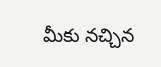మీకు నచ్చిన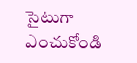సైటుగా ఎంచుకోండి